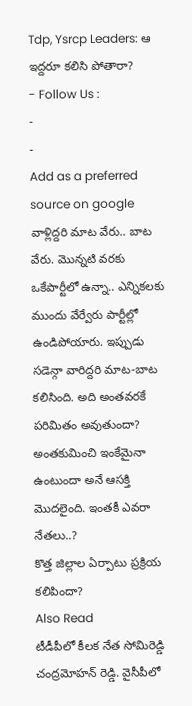Tdp, Ysrcp Leaders: ఆ ఇద్దరూ కలిసి పోతారా?
- Follow Us :
-
-
Add as a preferred
source on google
వాళ్లిద్దరి మాట వేరు.. బాట వేరు. మొన్నటి వరకు ఒకేపార్టీలో ఉన్నా.. ఎన్నికలకు ముందు వేర్వేరు పార్టీల్లో ఉండిపోయారు. ఇప్పుడు సడెన్గా వారిద్దరి మాట-బాట కలిసింది. అది అంతవరకే పరిమితం అవుతుందా? అంతకుమించి ఇంకేమైనా ఉంటుందా అనే ఆసక్తి మొదలైంది. ఇంతకీ ఎవరా నేతలు..?
కొత్త జిల్లాల ఏర్పాటు ప్రక్రియ కలిపిందా?
Also Read
టీడీపీలో కీలక నేత సోమిరెడ్డి చంద్రమోహన్ రెడ్డి. వైసీపీలో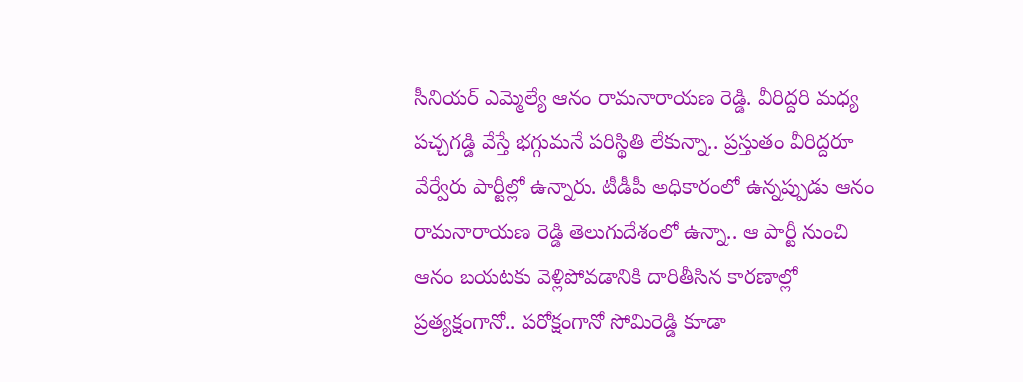సీనియర్ ఎమ్మెల్యే ఆనం రామనారాయణ రెడ్డి. వీరిద్దరి మధ్య పచ్చగడ్డి వేస్తే భగ్గుమనే పరిస్థితి లేకున్నా.. ప్రస్తుతం వీరిద్దరూ వేర్వేరు పార్టీల్లో ఉన్నారు. టీడీపీ అధికారంలో ఉన్నప్పుడు ఆనం రామనారాయణ రెడ్డి తెలుగుదేశంలో ఉన్నా.. ఆ పార్టీ నుంచి ఆనం బయటకు వెళ్లిపోవడానికి దారితీసిన కారణాల్లో ప్రత్యక్షంగానో.. పరోక్షంగానో సోమిరెడ్డి కూడా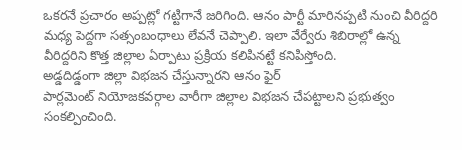ఒకరనే ప్రచారం అప్పట్లో గట్టిగానే జరిగింది. ఆనం పార్టీ మారినప్పటి నుంచి వీరిద్దరి మధ్య పెద్దగా సత్సంబంధాలు లేవనే చెప్పాలి. ఇలా వేర్వేరు శిబిరాల్లో ఉన్న వీరిద్దరిని కొత్త జిల్లాల ఏర్పాటు ప్రక్రియ కలిపినట్టే కనిపిస్తోంది.
అడ్డదిడ్డంగా జిల్లా విభజన చేస్తున్నారని ఆనం ఫైర్
పార్లమెంట్ నియోజకవర్గాల వారీగా జిల్లాల విభజన చేపట్టాలని ప్రభుత్వం సంకల్పించింది.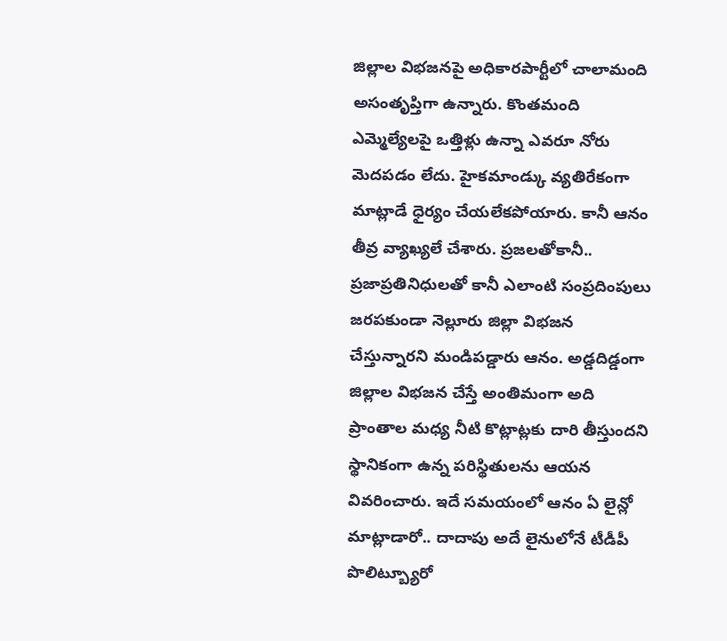జిల్లాల విభజనపై అధికారపార్టీలో చాలామంది అసంతృప్తిగా ఉన్నారు. కొంతమంది ఎమ్మెల్యేలపై ఒత్తిళ్లు ఉన్నా ఎవరూ నోరు మెదపడం లేదు. హైకమాండ్కు వ్యతిరేకంగా మాట్లాడే ధైర్యం చేయలేకపోయారు. కానీ ఆనం తీవ్ర వ్యాఖ్యలే చేశారు. ప్రజలతోకానీ.. ప్రజాప్రతినిధులతో కానీ ఎలాంటి సంప్రదింపులు జరపకుండా నెల్లూరు జిల్లా విభజన చేస్తున్నారని మండిపడ్డారు ఆనం. అడ్డదిడ్డంగా జిల్లాల విభజన చేస్తే అంతిమంగా అది ప్రాంతాల మధ్య నీటి కొట్లాట్లకు దారి తీస్తుందని స్థానికంగా ఉన్న పరిస్థితులను ఆయన వివరించారు. ఇదే సమయంలో ఆనం ఏ లైన్లో మాట్లాడారో.. దాదాపు అదే లైనులోనే టీడీపీ పొలిట్బ్యూరో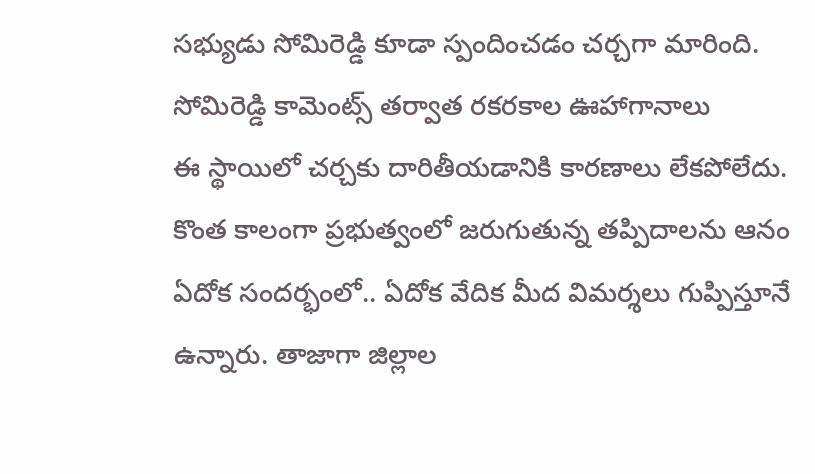సభ్యుడు సోమిరెడ్డి కూడా స్పందించడం చర్చగా మారింది.
సోమిరెడ్డి కామెంట్స్ తర్వాత రకరకాల ఊహాగానాలు
ఈ స్థాయిలో చర్చకు దారితీయడానికి కారణాలు లేకపోలేదు. కొంత కాలంగా ప్రభుత్వంలో జరుగుతున్న తప్పిదాలను ఆనం ఏదోక సందర్భంలో.. ఏదోక వేదిక మీద విమర్శలు గుప్పిస్తూనే ఉన్నారు. తాజాగా జిల్లాల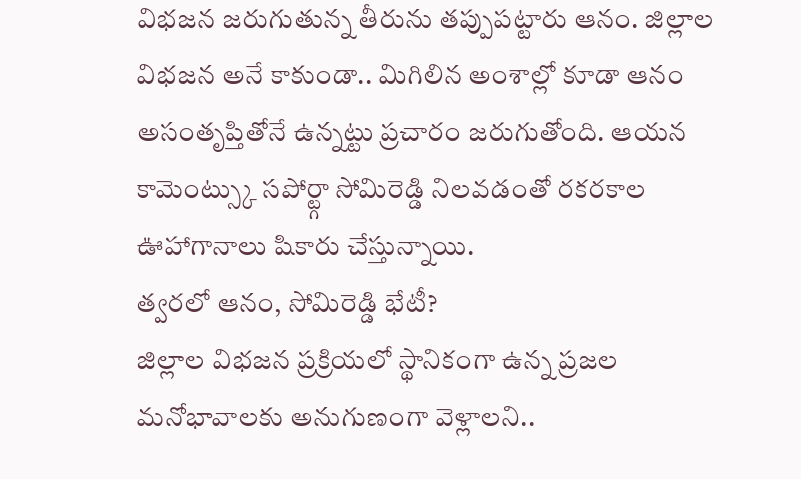విభజన జరుగుతున్న తీరును తప్పుపట్టారు ఆనం. జిల్లాల విభజన అనే కాకుండా.. మిగిలిన అంశాల్లో కూడా ఆనం అసంతృప్తితోనే ఉన్నట్టు ప్రచారం జరుగుతోంది. ఆయన కామెంట్స్కు సపోర్ట్గా సోమిరెడ్డి నిలవడంతో రకరకాల ఊహాగానాలు షికారు చేస్తున్నాయి.
త్వరలో ఆనం, సోమిరెడ్డి భేటీ?
జిల్లాల విభజన ప్రక్రియలో స్థానికంగా ఉన్న ప్రజల మనోభావాలకు అనుగుణంగా వెళ్లాలని..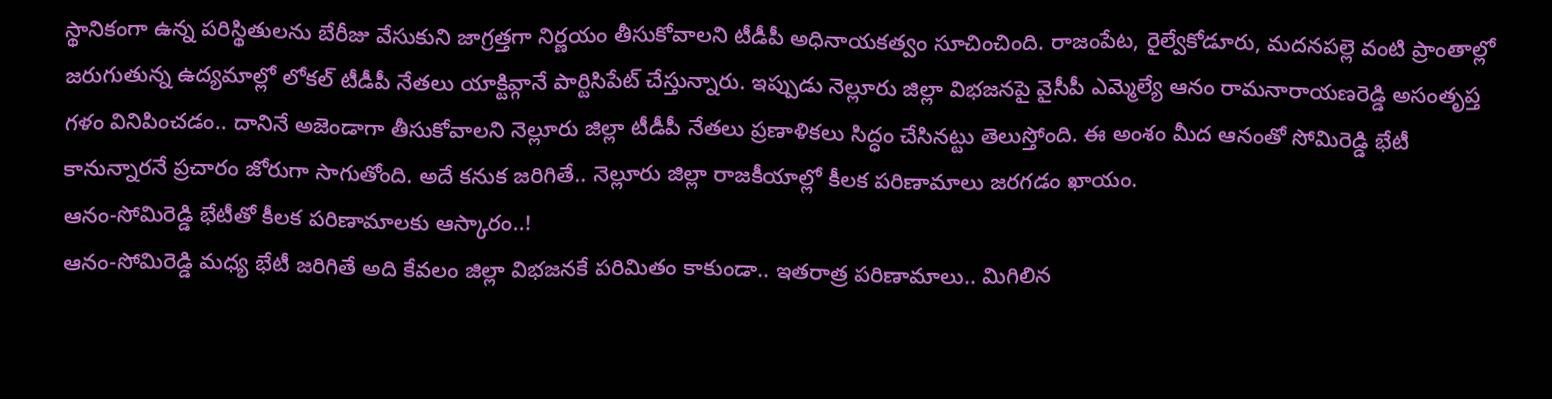స్థానికంగా ఉన్న పరిస్థితులను బేరీజు వేసుకుని జాగ్రత్తగా నిర్ణయం తీసుకోవాలని టీడీపీ అధినాయకత్వం సూచించింది. రాజంపేట, రైల్వేకోడూరు, మదనపల్లె వంటి ప్రాంతాల్లో జరుగుతున్న ఉద్యమాల్లో లోకల్ టీడీపీ నేతలు యాక్టివ్గానే పార్టిసిపేట్ చేస్తున్నారు. ఇప్పుడు నెల్లూరు జిల్లా విభజనపై వైసీపీ ఎమ్మెల్యే ఆనం రామనారాయణరెడ్డి అసంతృప్త గళం వినిపించడం.. దానినే అజెండాగా తీసుకోవాలని నెల్లూరు జిల్లా టీడీపీ నేతలు ప్రణాళికలు సిద్ధం చేసినట్టు తెలుస్తోంది. ఈ అంశం మీద ఆనంతో సోమిరెడ్డి భేటీ కానున్నారనే ప్రచారం జోరుగా సాగుతోంది. అదే కనుక జరిగితే.. నెల్లూరు జిల్లా రాజకీయాల్లో కీలక పరిణామాలు జరగడం ఖాయం.
ఆనం-సోమిరెడ్డి భేటీతో కీలక పరిణామాలకు ఆస్కారం..!
ఆనం-సోమిరెడ్డి మధ్య భేటీ జరిగితే అది కేవలం జిల్లా విభజనకే పరిమితం కాకుండా.. ఇతరాత్ర పరిణామాలు.. మిగిలిన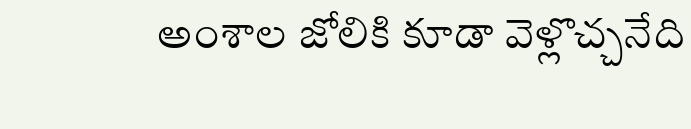అంశాల జోలికి కూడా వెళ్లొచ్చనేది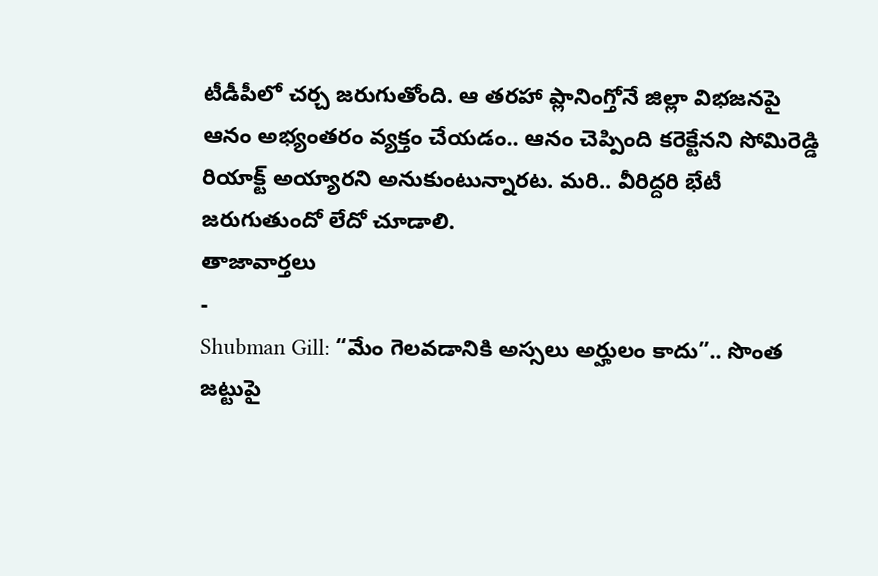టీడీపీలో చర్చ జరుగుతోంది. ఆ తరహా ప్లానింగ్తోనే జిల్లా విభజనపై ఆనం అభ్యంతరం వ్యక్తం చేయడం.. ఆనం చెప్పింది కరెక్టేనని సోమిరెడ్డి రియాక్ట్ అయ్యారని అనుకుంటున్నారట. మరి.. వీరిద్దరి భేటీ జరుగుతుందో లేదో చూడాలి.
తాజావార్తలు
-
Shubman Gill: “మేం గెలవడానికి అస్సలు అర్హులం కాదు”.. సొంత జట్టుపై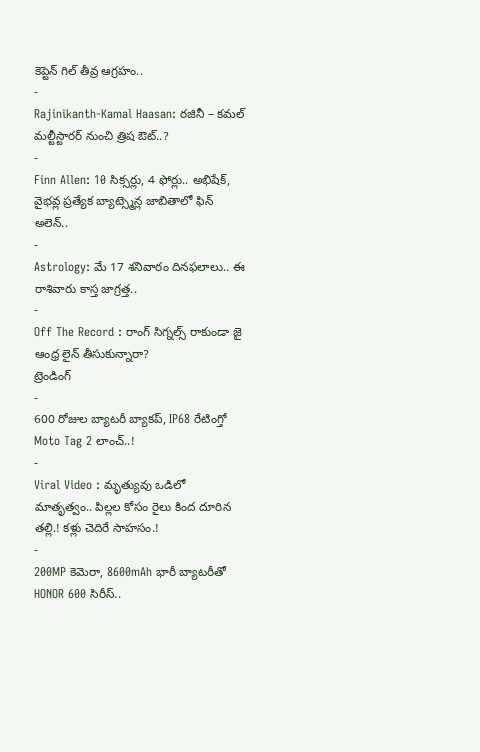కెప్టెన్ గిల్ తీవ్ర ఆగ్రహం..
-
Rajinikanth-Kamal Haasan: రజినీ – కమల్ మల్టీస్టారర్ నుంచి త్రిష ఔట్..?
-
Finn Allen: 10 సిక్సర్లు, 4 ఫోర్లు.. అభిషేక్, వైభవ్ల ప్రత్యేక బ్యాట్స్మెన్ల జాబితాలో ఫిన్ అలెన్..
-
Astrology: మే 17 శనివారం దినఫలాలు.. ఈ రాశివారు కాస్త జాగ్రత్త..
-
Off The Record : రాంగ్ సిగ్నల్స్ రాకుండా జై ఆంధ్ర లైన్ తీసుకున్నారా?
ట్రెండింగ్
-
600 రోజుల బ్యాటరీ బ్యాకప్, IP68 రేటింగ్తో Moto Tag 2 లాంచ్..!
-
Viral Video : మృత్యువు ఒడిలో మాతృత్వం.. పిల్లల కోసం రైలు కింద దూరిన తల్లి.! కళ్లు చెదిరే సాహసం.!
-
200MP కెమెరా, 8600mAh భారీ బ్యాటరీతో HONOR 600 సిరీస్..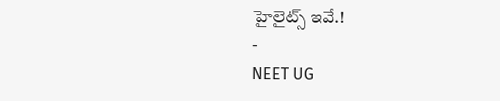హైలైట్స్ ఇవే.!
-
NEET UG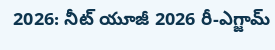2026: నీట్ యూజీ 2026 రీ-ఎగ్జామ్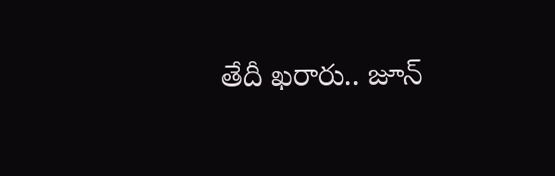తేదీ ఖరారు.. జూన్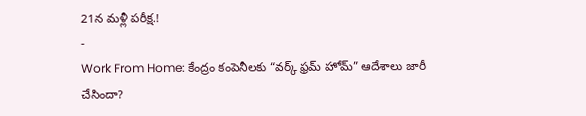21న మళ్లీ పరీక్ష.!
-
Work From Home: కేంద్రం కంపెనీలకు “వర్క్ ఫ్రమ్ హోమ్” ఆదేశాలు జారీ చేసిందా?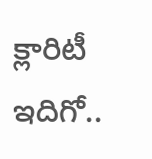క్లారిటీ ఇదిగో..